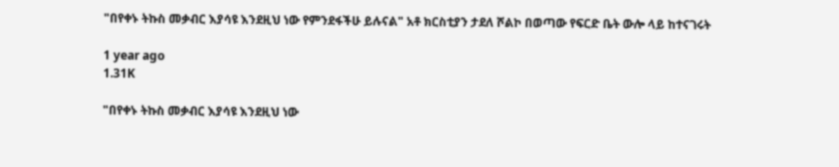"በየቀኑ ትኩስ መቃብር እያሳዩ እንደዚህ ነው የምንደፋችሁ ይሉናል" አቶ ክርስቲያን ታደለ ሾልኮ በወጣው የፍርድ ቤት ውሎ ላይ ከተናገሩት

1 year ago
1.31K

"በየቀኑ ትኩስ መቃብር እያሳዩ እንደዚህ ነው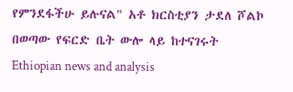የምንደፋችሁ ይሉናል" አቶ ክርስቲያን ታደለ ሾልኮ በወጣው የፍርድ ቤት ውሎ ላይ ከተናገሩት
Ethiopian news and analysis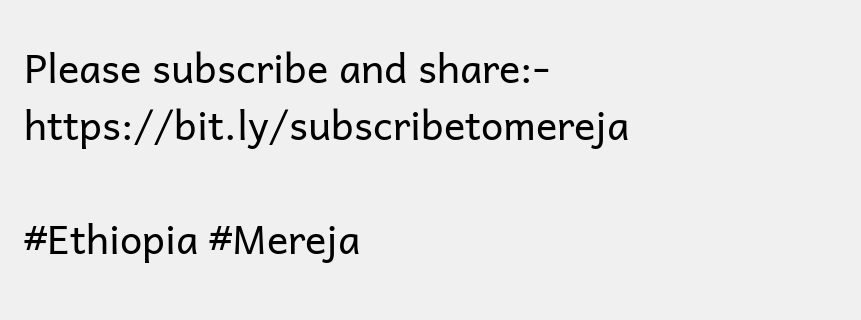Please subscribe and share:- https://bit.ly/subscribetomereja

#Ethiopia #Mereja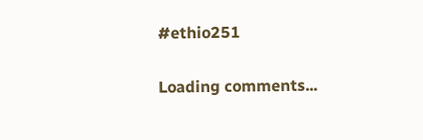#ethio251

Loading comments...